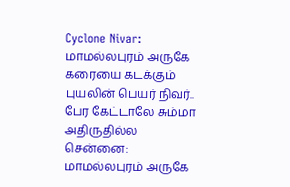Cyclone Nivar: மாமல்லபுரம் அருகே கரையை கடக்கும் புயலின் பெயர் நிவர்.. பேர கேட்டாலே சும்மா அதிருதில்ல
சென்னை: மாமல்லபுரம் அருகே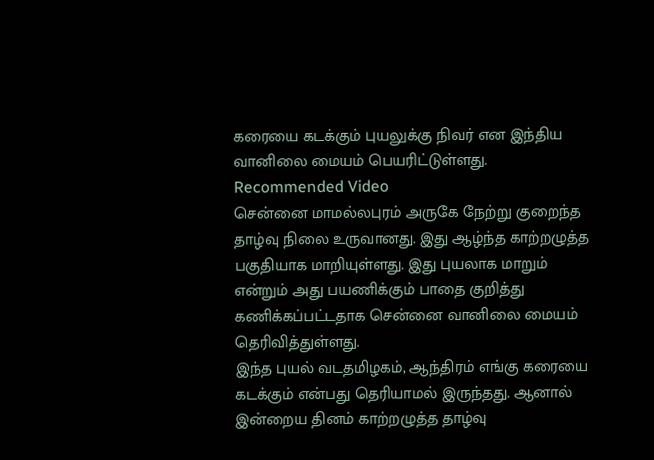கரையை கடக்கும் புயலுக்கு நிவர் என இந்திய வானிலை மையம் பெயரிட்டுள்ளது.
Recommended Video
சென்னை மாமல்லபுரம் அருகே நேற்று குறைந்த தாழ்வு நிலை உருவானது. இது ஆழ்ந்த காற்றழுத்த பகுதியாக மாறியுள்ளது. இது புயலாக மாறும் என்றும் அது பயணிக்கும் பாதை குறித்து கணிக்கப்பட்டதாக சென்னை வானிலை மையம் தெரிவித்துள்ளது.
இந்த புயல் வடதமிழகம், ஆந்திரம் எங்கு கரையை கடக்கும் என்பது தெரியாமல் இருந்தது. ஆனால் இன்றைய தினம் காற்றழுத்த தாழ்வு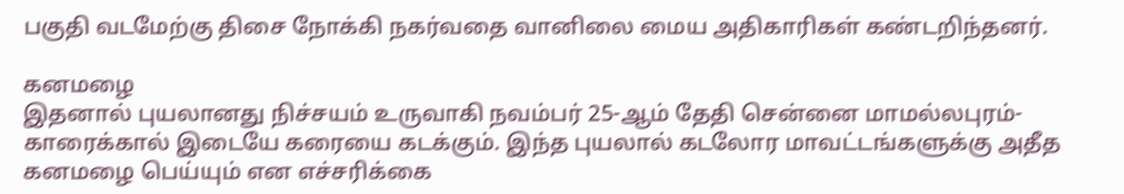பகுதி வடமேற்கு திசை நோக்கி நகர்வதை வானிலை மைய அதிகாரிகள் கண்டறிந்தனர்.

கனமழை
இதனால் புயலானது நிச்சயம் உருவாகி நவம்பர் 25-ஆம் தேதி சென்னை மாமல்லபுரம்- காரைக்கால் இடையே கரையை கடக்கும். இந்த புயலால் கடலோர மாவட்டங்களுக்கு அதீத கனமழை பெய்யும் என எச்சரிக்கை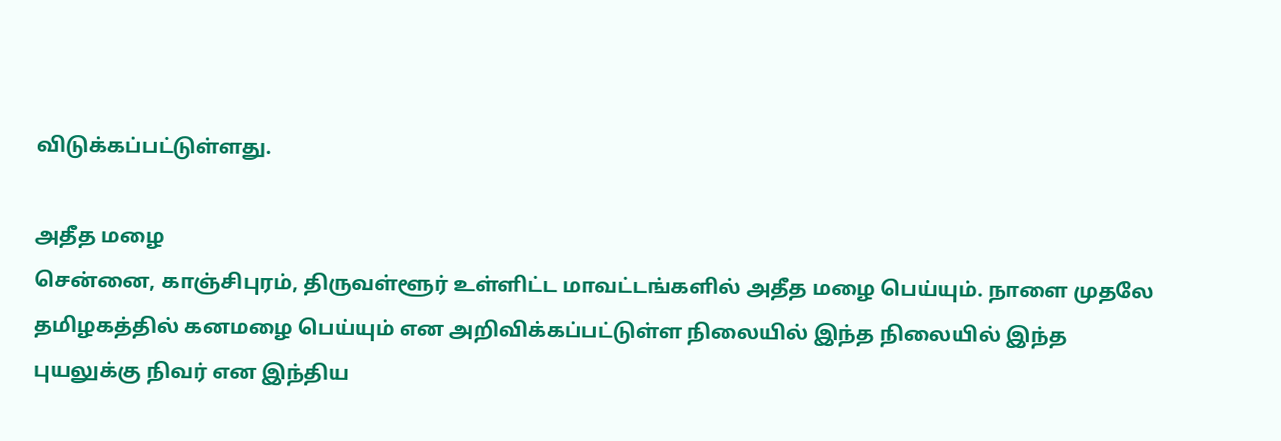விடுக்கப்பட்டுள்ளது.

அதீத மழை
சென்னை, காஞ்சிபுரம், திருவள்ளூர் உள்ளிட்ட மாவட்டங்களில் அதீத மழை பெய்யும். நாளை முதலே தமிழகத்தில் கனமழை பெய்யும் என அறிவிக்கப்பட்டுள்ள நிலையில் இந்த நிலையில் இந்த புயலுக்கு நிவர் என இந்திய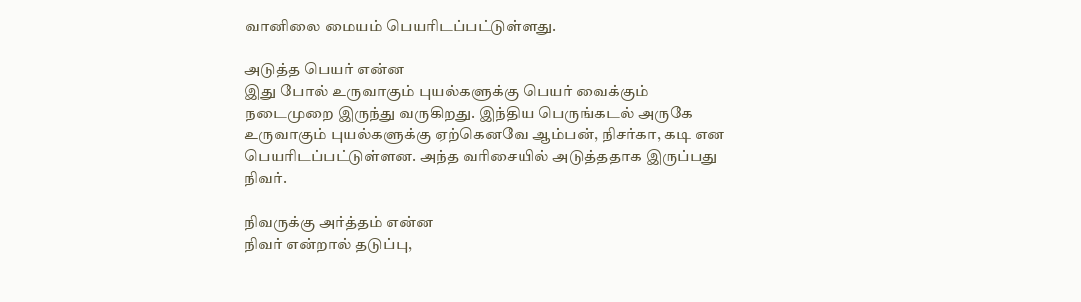வானிலை மையம் பெயரிடப்பட்டுள்ளது.

அடுத்த பெயர் என்ன
இது போல் உருவாகும் புயல்களுக்கு பெயர் வைக்கும் நடைமுறை இருந்து வருகிறது. இந்திய பெருங்கடல் அருகே உருவாகும் புயல்களுக்கு ஏற்கெனவே ஆம்பன், நிசர்கா, கடி என பெயரிடப்பட்டுள்ளன. அந்த வரிசையில் அடுத்ததாக இருப்பது நிவர்.

நிவருக்கு அர்த்தம் என்ன
நிவர் என்றால் தடுப்பு,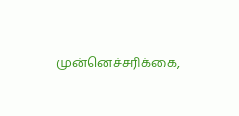முன்னெச்சரிக்கை,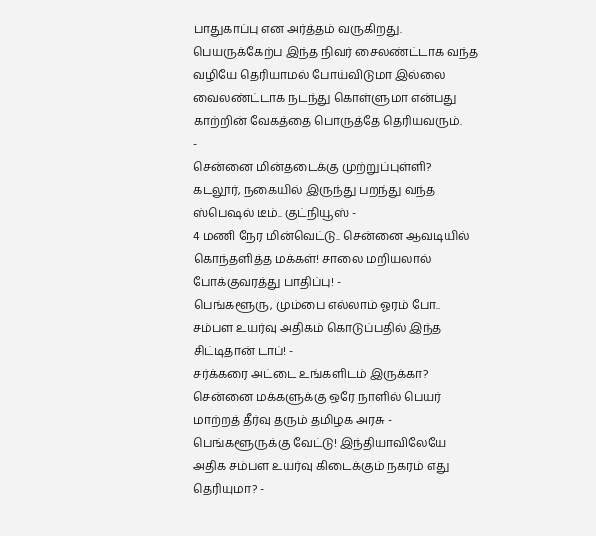பாதுகாப்பு என அர்த்தம் வருகிறது. பெயருக்கேற்ப இந்த நிவர் சைலண்ட்டாக வந்த வழியே தெரியாமல் போய்விடுமா இல்லை வைலண்ட்டாக நடந்து கொள்ளுமா என்பது காற்றின் வேகத்தை பொருத்தே தெரியவரும்.
-
சென்னை மின்தடைக்கு முற்றுப்புள்ளி? கடலூர், நகையில் இருந்து பறந்து வந்த ஸ்பெஷல் டீம்.. குட்நியூஸ் -
4 மணி நேர மின்வெட்டு.. சென்னை ஆவடியில் கொந்தளித்த மக்கள்! சாலை மறியலால் போக்குவரத்து பாதிப்பு! -
பெங்களூரு, மும்பை எல்லாம் ஓரம் போ.. சம்பள உயர்வு அதிகம் கொடுப்பதில் இந்த சிட்டிதான் டாப்! -
சர்க்கரை அட்டை உங்களிடம் இருக்கா? சென்னை மக்களுக்கு ஒரே நாளில் பெயர் மாற்றத் தீர்வு தரும் தமிழக அரசு -
பெங்களூருக்கு வேட்டு! இந்தியாவிலேயே அதிக சம்பள உயர்வு கிடைக்கும் நகரம் எது தெரியுமா? -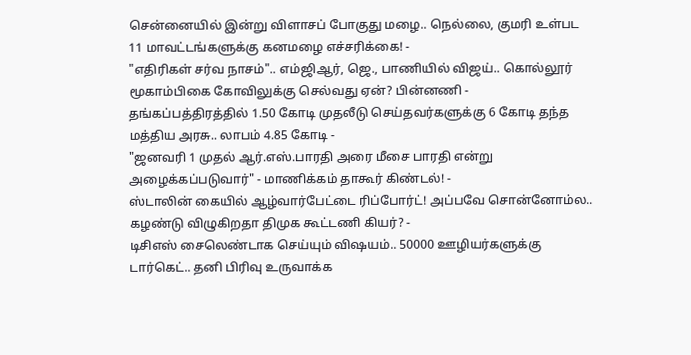சென்னையில் இன்று விளாசப் போகுது மழை.. நெல்லை, குமரி உள்பட 11 மாவட்டங்களுக்கு கனமழை எச்சரிக்கை! -
"எதிரிகள் சர்வ நாசம்".. எம்ஜிஆர், ஜெ., பாணியில் விஜய்.. கொல்லூர் மூகாம்பிகை கோவிலுக்கு செல்வது ஏன்? பின்னணி -
தங்கப்பத்திரத்தில் 1.50 கோடி முதலீடு செய்தவர்களுக்கு 6 கோடி தந்த மத்திய அரசு.. லாபம் 4.85 கோடி -
"ஜனவரி 1 முதல் ஆர்.எஸ்.பாரதி அரை மீசை பாரதி என்று அழைக்கப்படுவார்" - மாணிக்கம் தாகூர் கிண்டல்! -
ஸ்டாலின் கையில் ஆழ்வார்பேட்டை ரிப்போர்ட்! அப்பவே சொன்னோம்ல.. கழண்டு விழுகிறதா திமுக கூட்டணி கியர்? -
டிசிஎஸ் சைலெண்டாக செய்யும் விஷயம்.. 50000 ஊழியர்களுக்கு டார்கெட்.. தனி பிரிவு உருவாக்க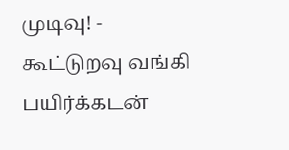முடிவு! -
கூட்டுறவு வங்கி பயிர்க்கடன்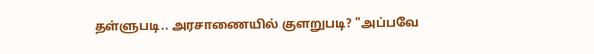தள்ளுபடி.. அரசாணையில் குளறுபடி? "அப்பவே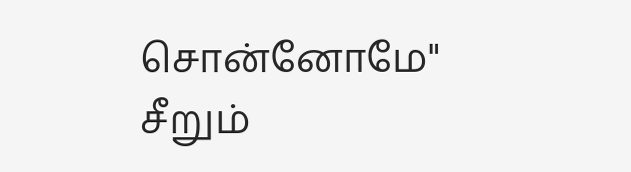சொன்னோமே" சீறும்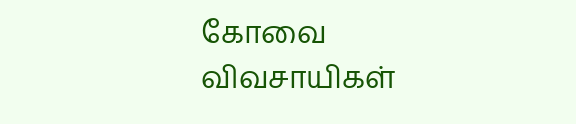கோவை விவசாயிகள்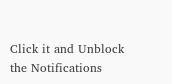Click it and Unblock the Notifications